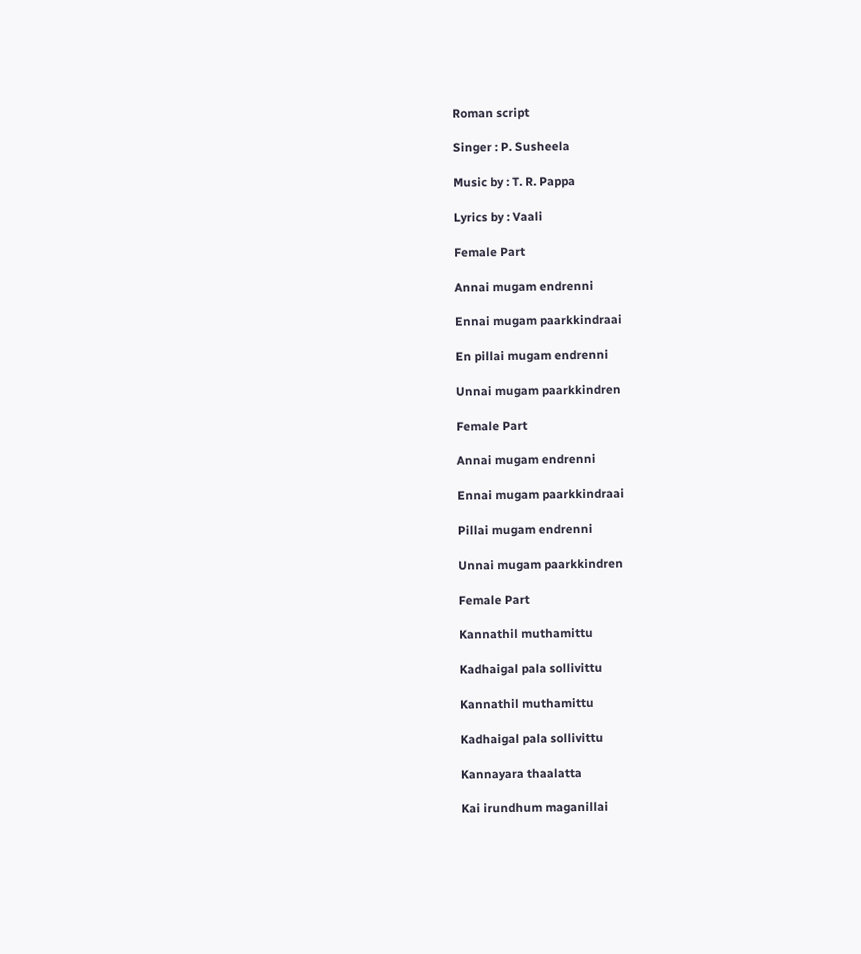Roman script

Singer : P. Susheela

Music by : T. R. Pappa

Lyrics by : Vaali

Female Part

Annai mugam endrenni

Ennai mugam paarkkindraai

En pillai mugam endrenni

Unnai mugam paarkkindren

Female Part

Annai mugam endrenni

Ennai mugam paarkkindraai

Pillai mugam endrenni

Unnai mugam paarkkindren

Female Part

Kannathil muthamittu

Kadhaigal pala sollivittu

Kannathil muthamittu

Kadhaigal pala sollivittu

Kannayara thaalatta

Kai irundhum maganillai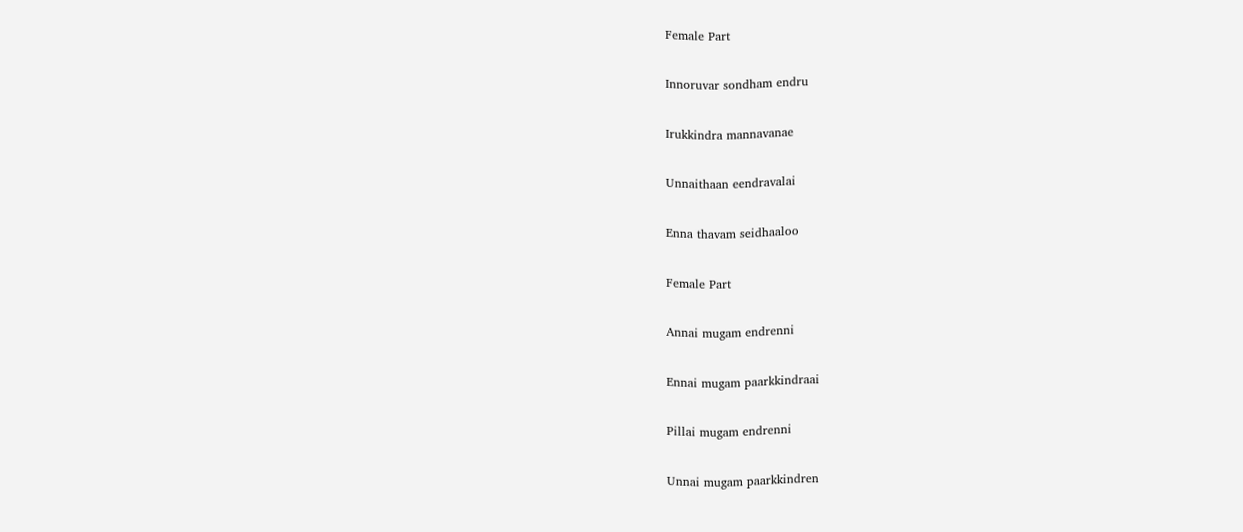Female Part

Innoruvar sondham endru

Irukkindra mannavanae

Unnaithaan eendravalai

Enna thavam seidhaaloo

Female Part

Annai mugam endrenni

Ennai mugam paarkkindraai

Pillai mugam endrenni

Unnai mugam paarkkindren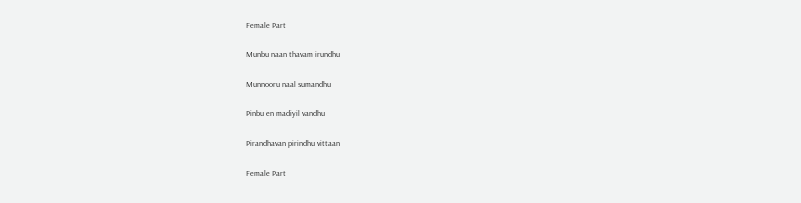Female Part

Munbu naan thavam irundhu

Munnooru naal sumandhu

Pinbu en madiyil vandhu

Pirandhavan pirindhu vittaan

Female Part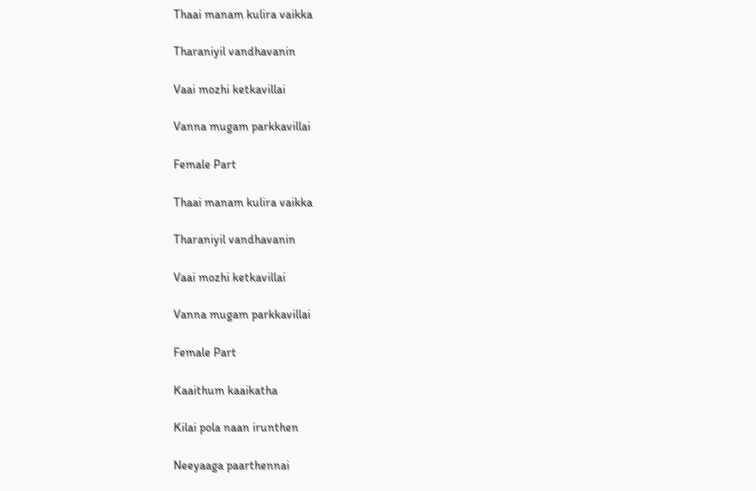Thaai manam kulira vaikka

Tharaniyil vandhavanin

Vaai mozhi ketkavillai

Vanna mugam parkkavillai

Female Part

Thaai manam kulira vaikka

Tharaniyil vandhavanin

Vaai mozhi ketkavillai

Vanna mugam parkkavillai

Female Part

Kaaithum kaaikatha

Kilai pola naan irunthen

Neeyaaga paarthennai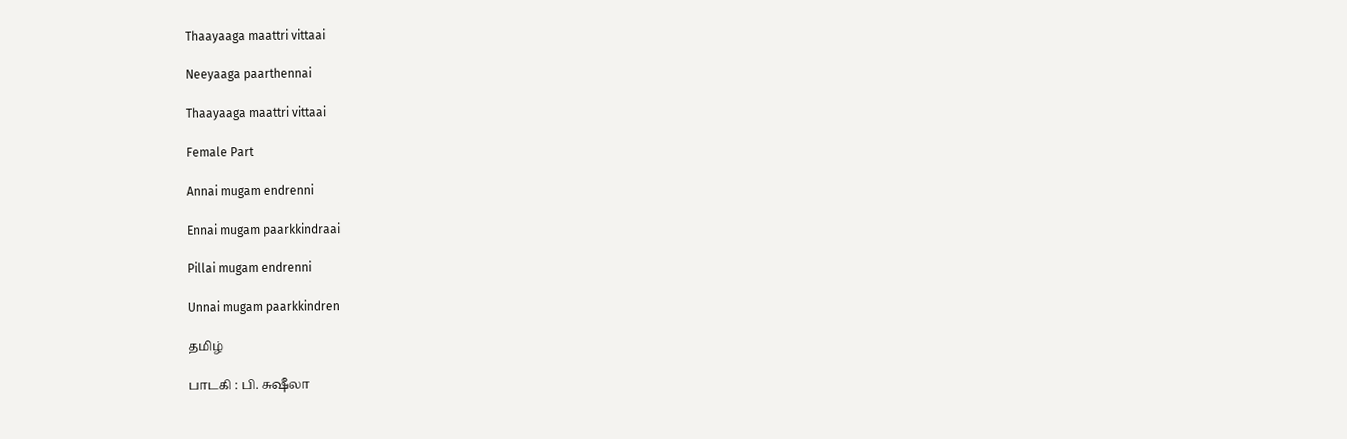Thaayaaga maattri vittaai

Neeyaaga paarthennai

Thaayaaga maattri vittaai

Female Part

Annai mugam endrenni

Ennai mugam paarkkindraai

Pillai mugam endrenni

Unnai mugam paarkkindren

தமிழ்

பாடகி : பி. சுஷீலா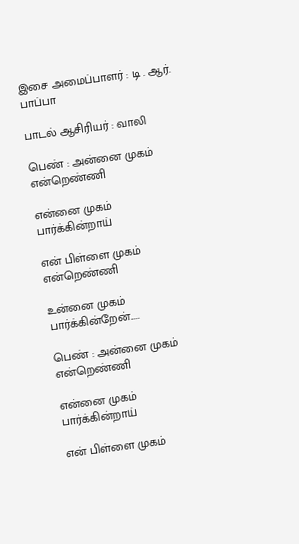இசை அமைப்பாளர் : டி . ஆர். பாப்பா

பாடல் ஆசிரியர் : வாலி

பெண் : அன்னை முகம் என்றெண்ணி

என்னை முகம் பார்க்கின்றாய்

என் பிள்ளை முகம் என்றெண்ணி

உன்னை முகம் பார்க்கின்றேன்.....

பெண் : அன்னை முகம் என்றெண்ணி

என்னை முகம் பார்க்கின்றாய்

என் பிள்ளை முகம்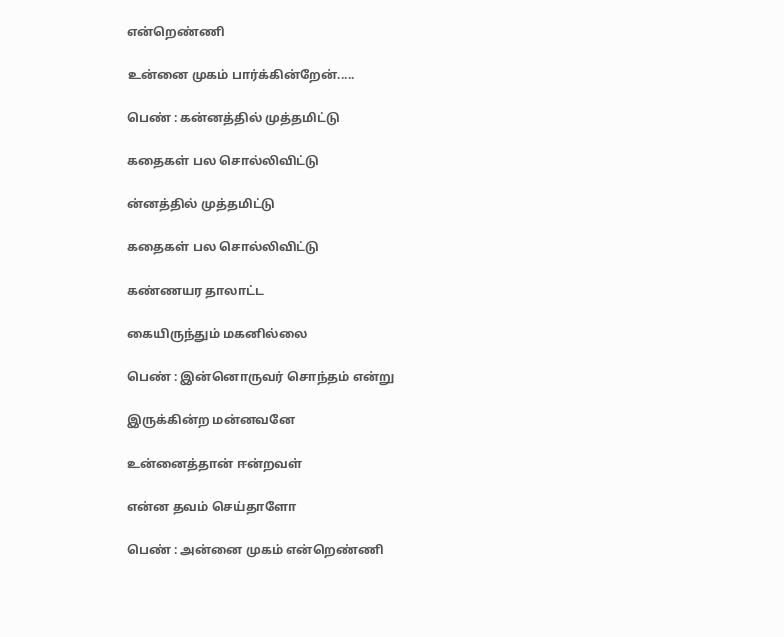என்றெண்ணி

உன்னை முகம் பார்க்கின்றேன்.....

பெண் : கன்னத்தில் முத்தமிட்டு

கதைகள் பல சொல்லிவிட்டு

ன்னத்தில் முத்தமிட்டு

கதைகள் பல சொல்லிவிட்டு

கண்ணயர தாலாட்ட

கையிருந்தும் மகனில்லை

பெண் : இன்னொருவர் சொந்தம் என்று

இருக்கின்ற மன்னவனே

உன்னைத்தான் ஈன்றவள்

என்ன தவம் செய்தாளோ

பெண் : அன்னை முகம் என்றெண்ணி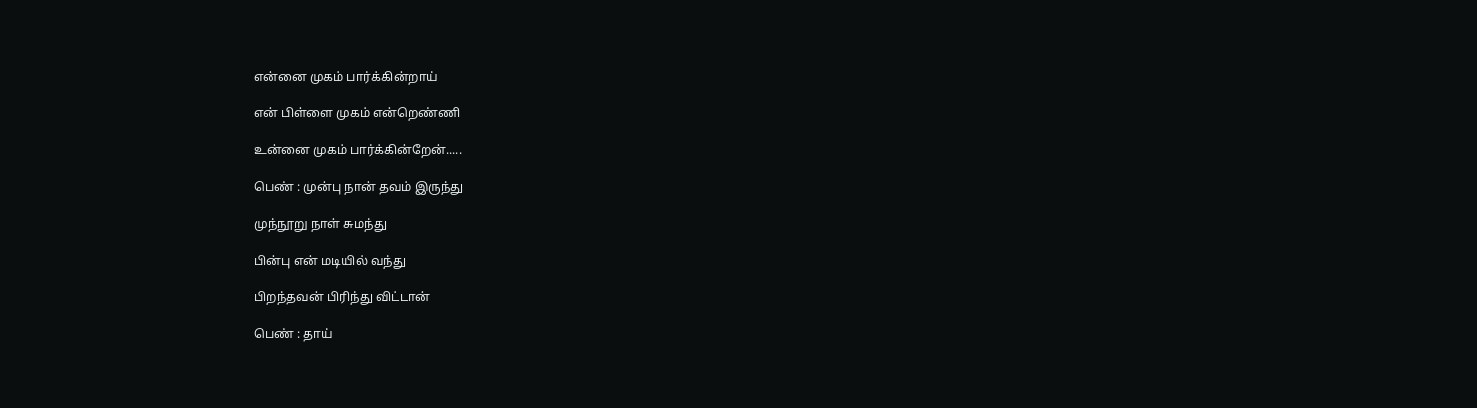என்னை முகம் பார்க்கின்றாய்

என் பிள்ளை முகம் என்றெண்ணி

உன்னை முகம் பார்க்கின்றேன்.....

பெண் : முன்பு நான் தவம் இருந்து

முந்நூறு நாள் சுமந்து

பின்பு என் மடியில் வந்து

பிறந்தவன் பிரிந்து விட்டான்

பெண் : தாய்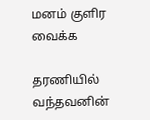மனம் குளிர வைக்க

தரணியில் வந்தவனின்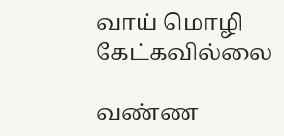வாய் மொழி கேட்கவில்லை

வண்ண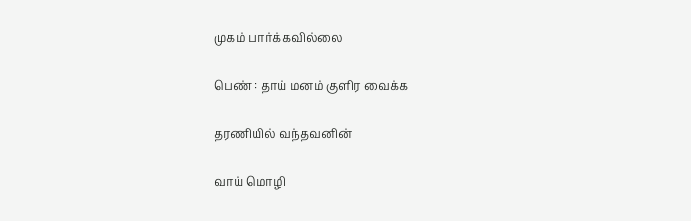முகம் பார்க்கவில்லை

பெண் : தாய் மனம் குளிர வைக்க

தரணியில் வந்தவனின்

வாய் மொழி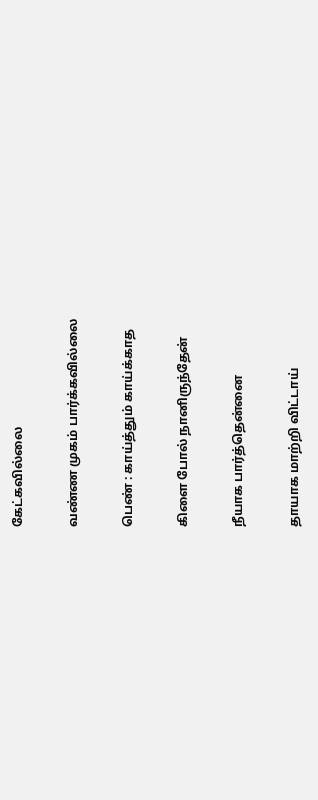கேட்கவில்லை

வண்ண முகம் பார்க்கவில்லை

பெண் : காய்த்தும் காய்க்காத

கிளை போல் நானிருந்தேன்

நீயாக பார்த்தென்னை

தாயாக மாற்றி விட்டாய்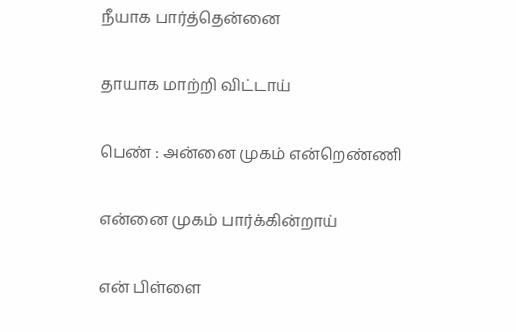நீயாக பார்த்தென்னை

தாயாக மாற்றி விட்டாய்

பெண் : அன்னை முகம் என்றெண்ணி

என்னை முகம் பார்க்கின்றாய்

என் பிள்ளை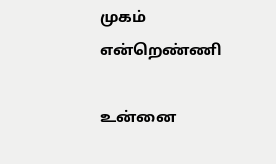முகம் என்றெண்ணி

உன்னை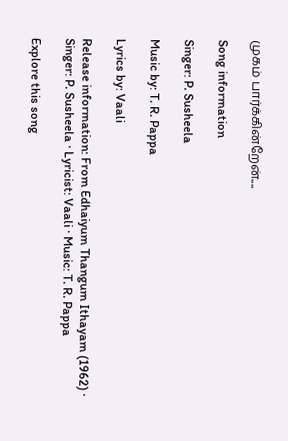முகம் பார்க்கின்றேன்....

Song information

Singer: P. Susheela

Music by: T. R. Pappa

Lyrics by: Vaali

Release information: From Edhaiyum Thangum Ithayam (1962) · Singer: P. Susheela · Lyricist: Vaali · Music: T. R. Pappa

Explore this song